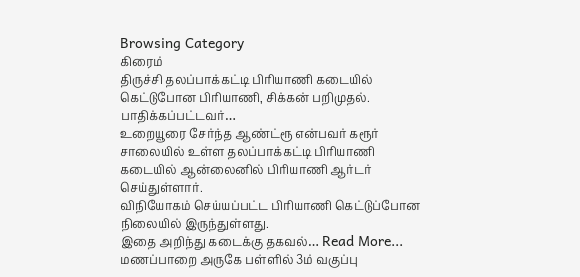Browsing Category
கிரைம்
திருச்சி தலப்பாக்கட்டி பிரியாணி கடையில் கெட்டுபோன பிரியாணி, சிக்கன் பறிமுதல். பாதிக்கப்பட்டவர்…
உறையூரை சேர்ந்த ஆண்ட்ரூ என்பவர் கரூர் சாலையில் உள்ள தலப்பாக்கட்டி பிரியாணி கடையில் ஆன்லைனில் பிரியாணி ஆர்டர் செய்துள்ளார்.
விநியோகம் செய்யப்பட்ட பிரியாணி கெட்டுப்போன நிலையில் இருந்துள்ளது.
இதை அறிந்து கடைக்கு தகவல்… Read More...
மணப்பாறை அருகே பள்ளில் 3ம் வகுப்பு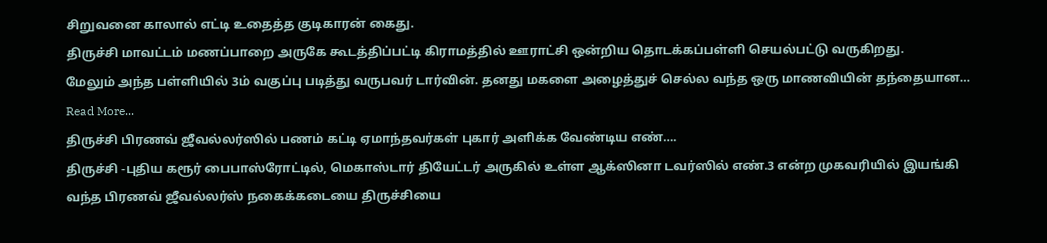சிறுவனை காலால் எட்டி உதைத்த குடிகாரன் கைது.
திருச்சி மாவட்டம் மணப்பாறை அருகே கூடத்திப்பட்டி கிராமத்தில் ஊராட்சி ஒன்றிய தொடக்கப்பள்ளி செயல்பட்டு வருகிறது.
மேலும் அந்த பள்ளியில் 3ம் வகுப்பு படித்து வருபவர் டார்வின். தனது மகளை அழைத்துச் செல்ல வந்த ஒரு மாணவியின் தந்தையான… Read More...
திருச்சி பிரணவ் ஜீவல்லர்ஸில் பணம் கட்டி ஏமாந்தவர்கள் புகார் அளிக்க வேண்டிய எண்….
திருச்சி -புதிய கரூர் பைபாஸ்ரோட்டில், மெகாஸ்டார் தியேட்டர் அருகில் உள்ள ஆக்ஸினா டவர்ஸில் எண்.3 என்ற முகவரியில் இயங்கி வந்த பிரணவ் ஜீவல்லர்ஸ் நகைக்கடையை திருச்சியை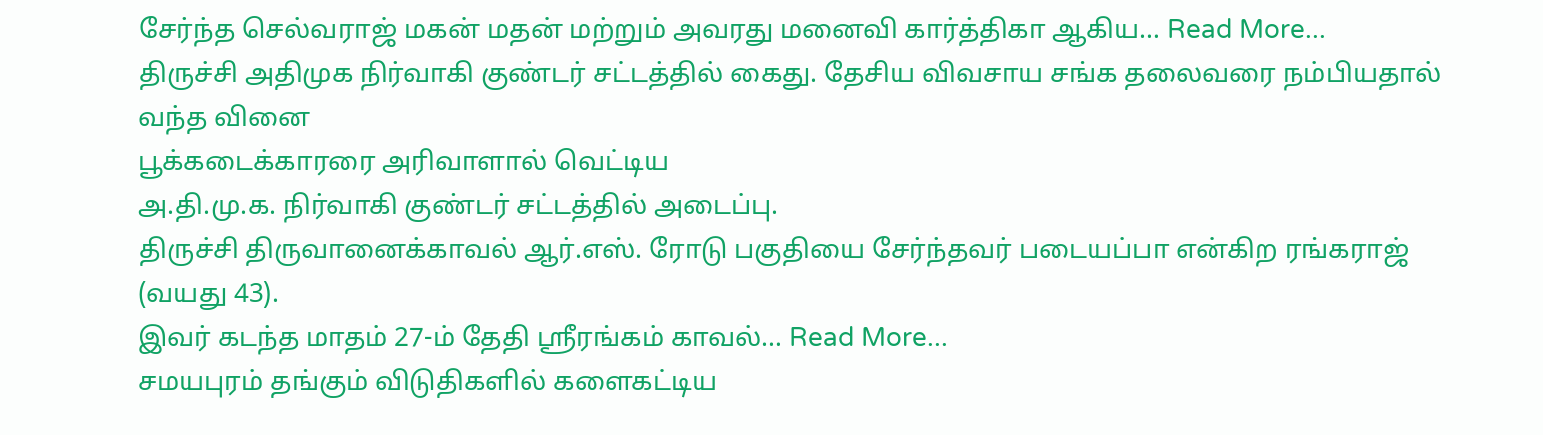சேர்ந்த செல்வராஜ் மகன் மதன் மற்றும் அவரது மனைவி கார்த்திகா ஆகிய… Read More...
திருச்சி அதிமுக நிர்வாகி குண்டர் சட்டத்தில் கைது. தேசிய விவசாய சங்க தலைவரை நம்பியதால் வந்த வினை
பூக்கடைக்காரரை அரிவாளால் வெட்டிய
அ.தி.மு.க. நிர்வாகி குண்டர் சட்டத்தில் அடைப்பு.
திருச்சி திருவானைக்காவல் ஆர்.எஸ். ரோடு பகுதியை சேர்ந்தவர் படையப்பா என்கிற ரங்கராஜ் (வயது 43).
இவர் கடந்த மாதம் 27-ம் தேதி ஸ்ரீரங்கம் காவல்… Read More...
சமயபுரம் தங்கும் விடுதிகளில் களைகட்டிய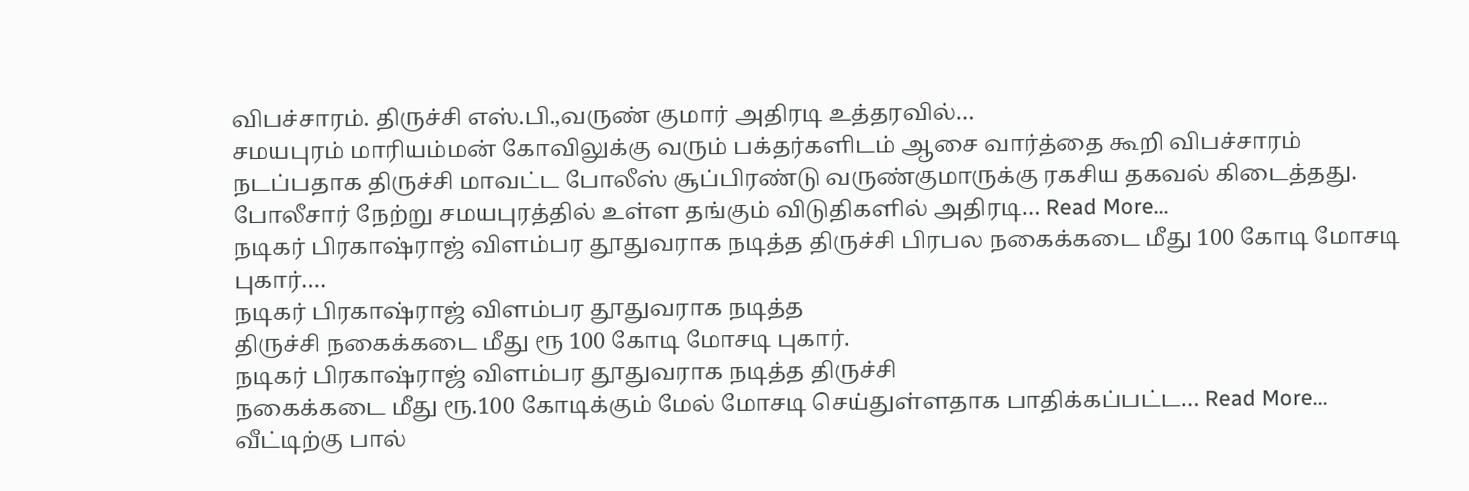விபச்சாரம். திருச்சி எஸ்.பி.,வருண் குமார் அதிரடி உத்தரவில்…
சமயபுரம் மாரியம்மன் கோவிலுக்கு வரும் பக்தர்களிடம் ஆசை வார்த்தை கூறி விபச்சாரம் நடப்பதாக திருச்சி மாவட்ட போலீஸ் சூப்பிரண்டு வருண்குமாருக்கு ரகசிய தகவல் கிடைத்தது.
போலீசார் நேற்று சமயபுரத்தில் உள்ள தங்கும் விடுதிகளில் அதிரடி… Read More...
நடிகர் பிரகாஷ்ராஜ் விளம்பர தூதுவராக நடித்த திருச்சி பிரபல நகைக்கடை மீது 100 கோடி மோசடி புகார்.…
நடிகர் பிரகாஷ்ராஜ் விளம்பர தூதுவராக நடித்த
திருச்சி நகைக்கடை மீது ரூ 100 கோடி மோசடி புகார்.
நடிகர் பிரகாஷ்ராஜ் விளம்பர தூதுவராக நடித்த திருச்சி
நகைக்கடை மீது ரூ.100 கோடிக்கும் மேல் மோசடி செய்துள்ளதாக பாதிக்கப்பட்ட… Read More...
வீட்டிற்கு பால்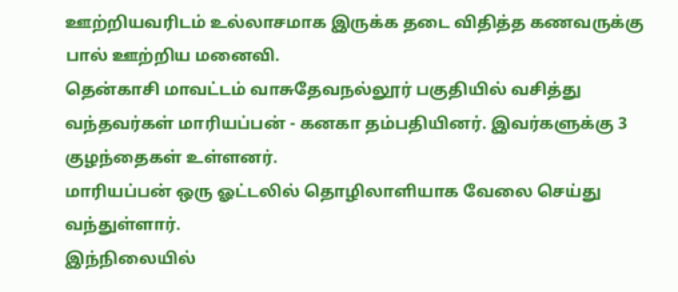ஊற்றியவரிடம் உல்லாசமாக இருக்க தடை விதித்த கணவருக்கு பால் ஊற்றிய மனைவி.
தென்காசி மாவட்டம் வாசுதேவநல்லூர் பகுதியில் வசித்து வந்தவர்கள் மாரியப்பன் - கனகா தம்பதியினர். இவர்களுக்கு 3 குழந்தைகள் உள்ளனர்.
மாரியப்பன் ஒரு ஓட்டலில் தொழிலாளியாக வேலை செய்து வந்துள்ளார்.
இந்நிலையில்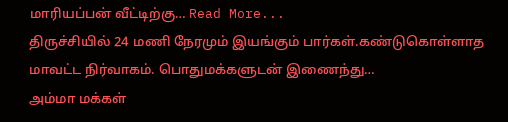மாரியப்பன் வீட்டிற்கு… Read More...
திருச்சியில் 24 மணி நேரமும் இயங்கும் பார்கள்.கண்டுகொள்ளாத மாவட்ட நிர்வாகம். பொதுமக்களுடன் இணைந்து…
அம்மா மக்கள்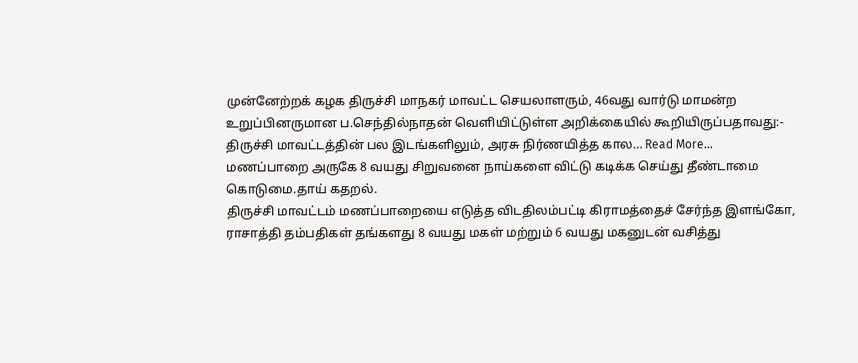முன்னேற்றக் கழக திருச்சி மாநகர் மாவட்ட செயலாளரும், 46வது வார்டு மாமன்ற உறுப்பினருமான ப.செந்தில்நாதன் வெளியிட்டுள்ள அறிக்கையில் கூறியிருப்பதாவது:-
திருச்சி மாவட்டத்தின் பல இடங்களிலும், அரசு நிர்ணயித்த கால… Read More...
மணப்பாறை அருகே 8 வயது சிறுவனை நாய்களை விட்டு கடிக்க செய்து தீண்டாமை கொடுமை.தாய் கதறல்.
திருச்சி மாவட்டம் மணப்பாறையை எடுத்த விடதிலம்பட்டி கிராமத்தைச் சேர்ந்த இளங்கோ, ராசாத்தி தம்பதிகள் தங்களது 8 வயது மகள் மற்றும் 6 வயது மகனுடன் வசித்து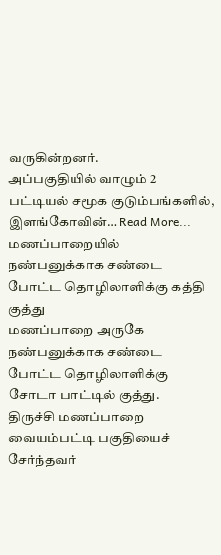வருகின்றனர்.
அப்பகுதியில் வாழும் 2 பட்டியல் சமூக குடும்பங்களில், இளங்கோவின்… Read More...
மணப்பாறையில் நண்பனுக்காக சண்டை போட்ட தொழிலாளிக்கு கத்தி குத்து
மணப்பாறை அருகே
நண்பனுக்காக சண்டை போட்ட தொழிலாளிக்கு சோடா பாட்டில் குத்து.
திருச்சி மணப்பாறை வையம்பட்டி பகுதியைச் சேர்ந்தவர்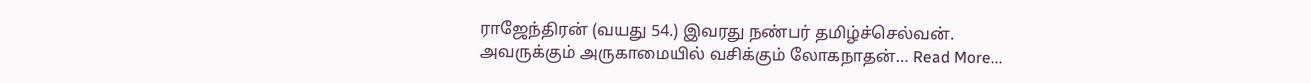ராஜேந்திரன் (வயது 54.) இவரது நண்பர் தமிழ்ச்செல்வன்.
அவருக்கும் அருகாமையில் வசிக்கும் லோகநாதன்… Read More...